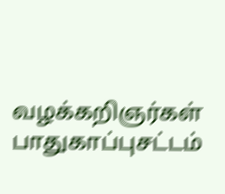வழக்கறிஞர்கள் பாதுகாப்புசட்டம்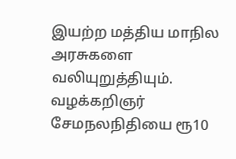இயற்ற மத்திய மாநில அரசுகளை வலியுறுத்தியும். வழக்கறிஞர் சேமநலநிதியை ரூ10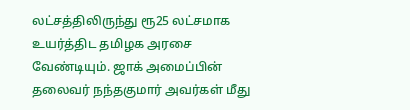லட்சத்திலிருந்து ரூ25 லட்சமாக உயர்த்திட தமிழக அரசை வேண்டியும். ஜாக் அமைப்பின் தலைவர் நந்தகுமார் அவர்கள் மீது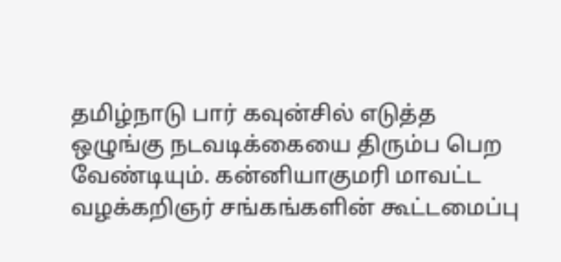தமிழ்நாடு பார் கவுன்சில் எடுத்த ஒழுங்கு நடவடிக்கையை திரும்ப பெற வேண்டியும். கன்னியாகுமரி மாவட்ட வழக்கறிஞர் சங்கங்களின் கூட்டமைப்பு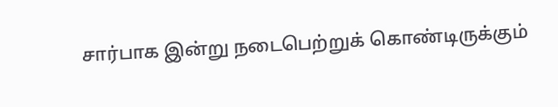சார்பாக இன்று நடைபெற்றுக் கொண்டிருக்கும்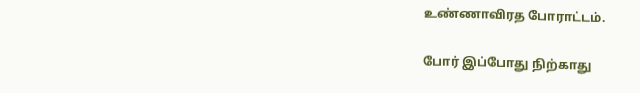உண்ணாவிரத போராட்டம்.

போர் இப்போது நிற்காது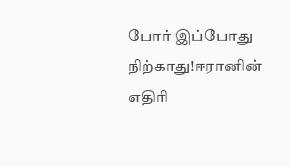போர் இப்போது நிற்காது!ஈரானின் எதிரி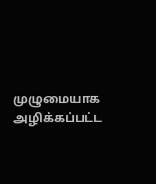முழுமையாக அழிக்கப்பட்ட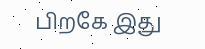பிறகே இது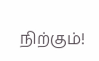நிற்கும்!